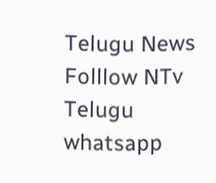Telugu News
Folllow NTv Telugu whatsapp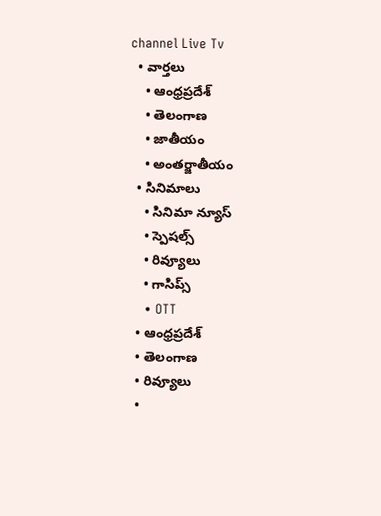channel Live Tv
  • వార్తలు
    • ఆంధ్రప్రదేశ్
    • తెలంగాణ
    • జాతీయం
    • అంతర్జాతీయం
  • సినిమాలు
    • సినిమా న్యూస్
    • స్పెషల్స్
    • రివ్యూలు
    • గాసిప్స్
    • OTT
  • ఆంధ్రప్రదేశ్
  • తెలంగాణ
  • రివ్యూలు
  •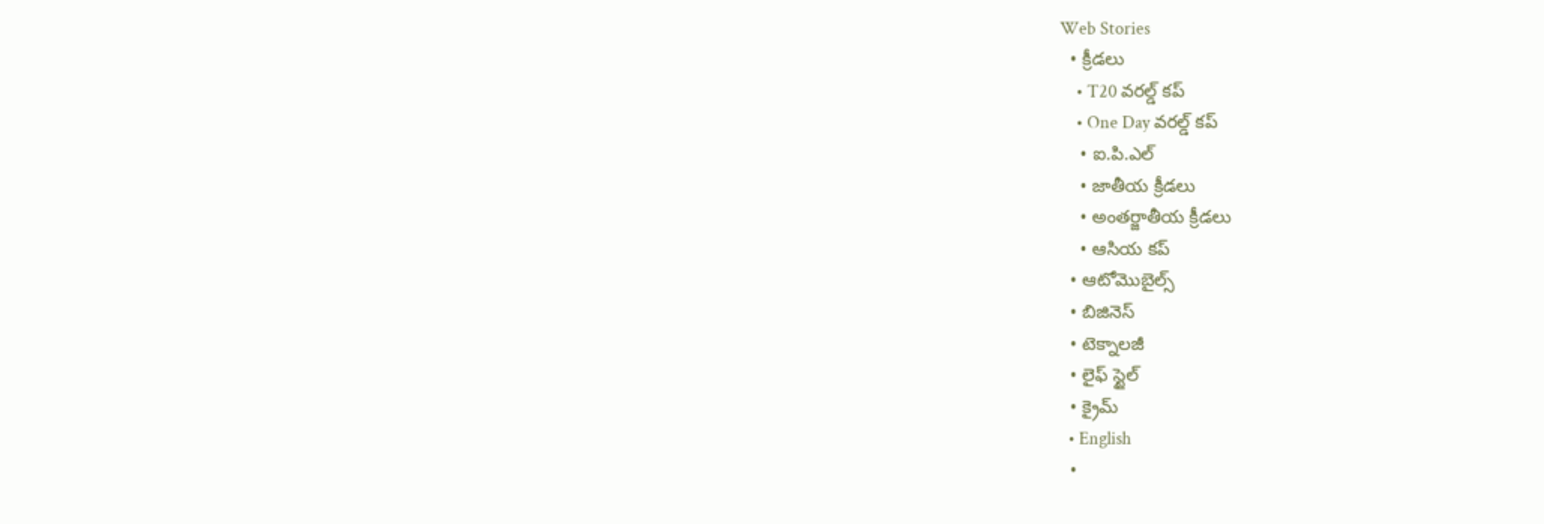Web Stories
  • క్రీడలు
    • T20 వరల్డ్ కప్
    • One Day వరల్డ్ కప్
    • ఐ.పి.ఎల్
    • జాతీయ క్రీడలు
    • అంతర్జాతీయ క్రీడలు
    • ఆసియ కప్
  • ఆటోమొబైల్స్
  • బిజినెస్‌
  • టెక్నాలజీ
  • లైఫ్ స్టైల్
  • క్రైమ్
  • English
  •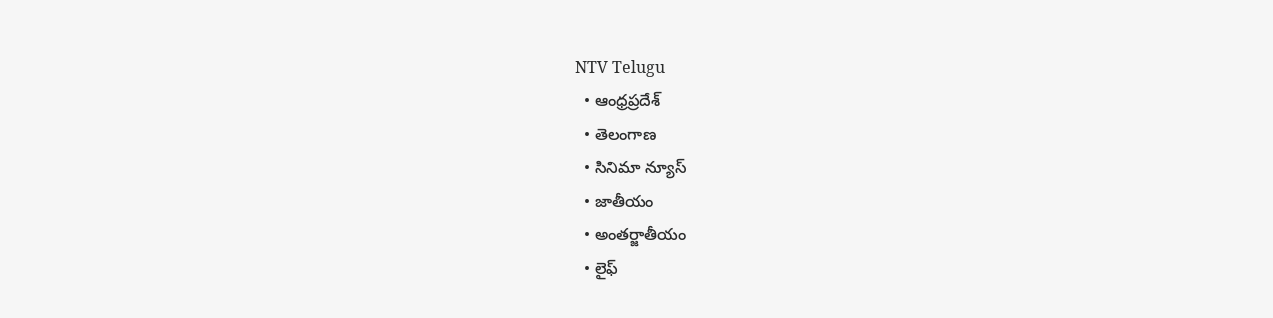NTV Telugu
  • ఆంధ్రప్రదేశ్
  • తెలంగాణ
  • సినిమా న్యూస్
  • జాతీయం
  • అంతర్జాతీయం
  • లైఫ్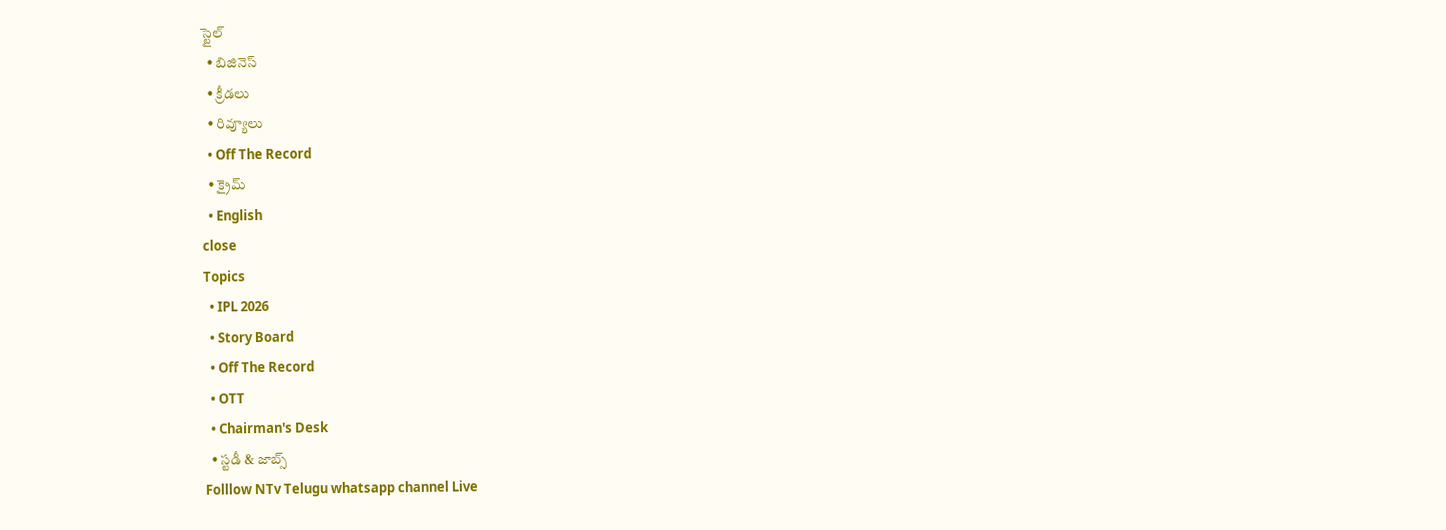స్టైల్
  • బిజినెస్‌
  • క్రీడలు
  • రివ్యూలు
  • Off The Record
  • క్రైమ్
  • English
close
Topics
  • IPL 2026
  • Story Board
  • Off The Record
  • OTT
  • Chairman's Desk
  • స్టడీ & జాబ్స్
Folllow NTv Telugu whatsapp channel Live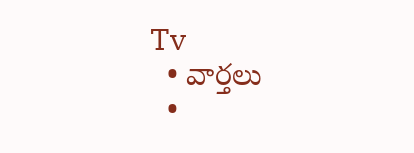Tv
  • వార్తలు
  •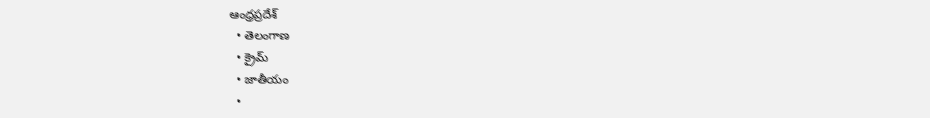ఆంధ్రప్రదేశ్
  • తెలంగాణ
  • క్రైమ్
  • జాతీయం
  •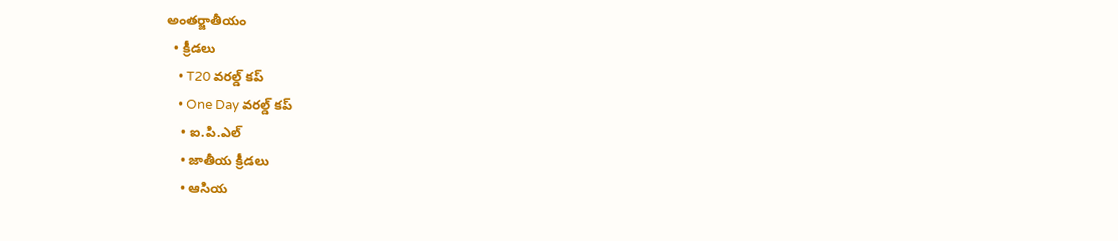అంతర్జాతీయం
  • క్రీడలు
    • T20 వరల్డ్ కప్
    • One Day వరల్డ్ కప్
    • ఐ.పి.ఎల్
    • జాతీయ క్రీడలు
    • ఆసియ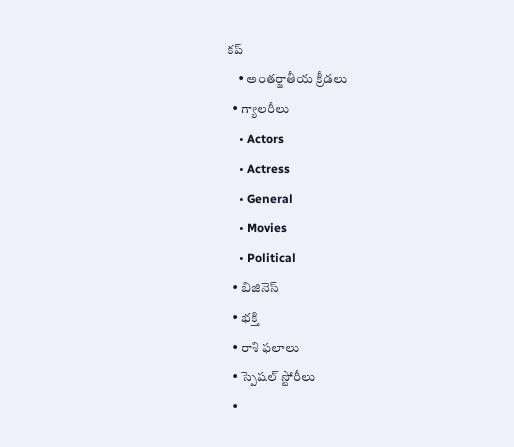కప్
    • అంతర్జాతీయ క్రీడలు
  • గ్యాలరీలు
    • Actors
    • Actress
    • General
    • Movies
    • Political
  • బిజినెస్‌
  • భక్తి
  • రాశి ఫలాలు
  • స్పెషల్‌ స్టోరీలు
  •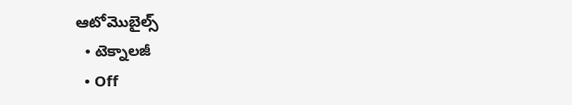ఆటోమొబైల్స్
  • టెక్నాలజీ
  • Off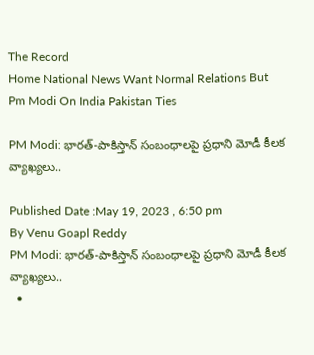The Record
Home National News Want Normal Relations But Pm Modi On India Pakistan Ties

PM Modi: భారత్-పాకిస్తాన్ సంబంధాలపై ప్రధాని మోడీ కీలక వ్యాఖ్యలు..

Published Date :May 19, 2023 , 6:50 pm
By Venu Goapl Reddy
PM Modi: భారత్-పాకిస్తాన్ సంబంధాలపై ప్రధాని మోడీ కీలక వ్యాఖ్యలు..
  •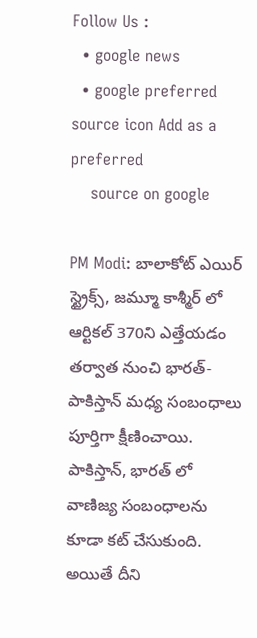Follow Us :
  • google news
  • google preferred source icon Add as a preferred
    source on google

PM Modi: బాలాకోట్ ఎయిర్ స్ట్రైక్స్, జమ్మూ కాశ్మీర్ లో ఆర్టికల్ 370ని ఎత్తేయడం తర్వాత నుంచి భారత్-పాకిస్తాన్ మధ్య సంబంధాలు పూర్తిగా క్షీణించాయి. పాకిస్తాన్, భారత్ లో వాణిజ్య సంబంధాలను కూడా కట్ చేసుకుంది. అయితే దీని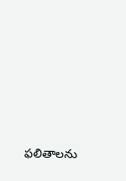ఫలితాలను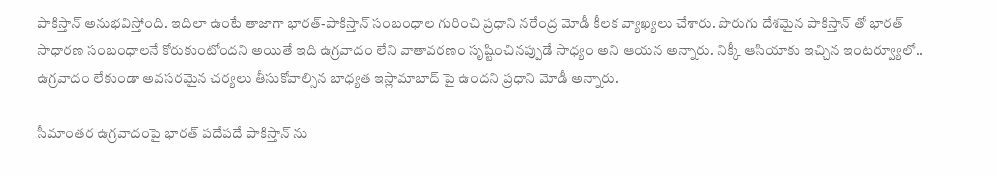పాకిస్తాన్ అనుభవిస్తోంది. ఇదిలా ఉంటే తాజాగా భారత్-పాకిస్తాన్ సంబంధాల గురించి ప్రధాని నరేంద్ర మోడీ కీలక వ్యాఖ్యలు చేశారు. పొరుగు దేశమైన పాకిస్తాన్ తో భారత్ సాధారణ సంబంధాలనే కోరుకుంటోందని అయితే ఇది ఉగ్రవాదం లేని వాతావరణం సృష్టించినప్పుడే సాధ్యం అని ఆయన అన్నారు. నిక్కీ ఆసియాకు ఇచ్చిన ఇంటర్వ్యూలో.. ఉగ్రవాదం లేకుండా అవసరమైన చర్యలు తీసుకోవాల్సిన బాధ్యత ఇస్లామాబాద్ పై ఉందని ప్రధాని మోడీ అన్నారు.

సీమాంతర ఉగ్రవాదంపై భారత్ పదేపదే పాకిస్తాన్ ను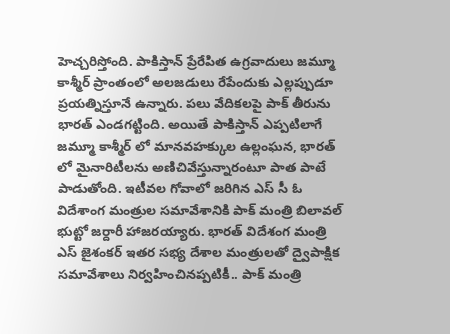హెచ్చరిస్తోంది. పాకిస్తాన్ ప్రేరేపిత ఉగ్రవాదులు జమ్మూ కాశ్మీర్ ప్రాంతంలో అలజడులు రేపేందుకు ఎల్లప్పుడూ ప్రయత్నిస్తూనే ఉన్నారు. పలు వేదికలపై పాక్ తీరును భారత్ ఎండగట్టింది. అయితే పాకిస్తాన్ ఎప్పటిలాగే జమ్మూ కాశ్మీర్ లో మానవహక్కుల ఉల్లంఘన, భారత్ లో మైనారిటీలను అణిచివేస్తున్నారంటూ పాత పాటే పాడుతోంది. ఇటీవల గోవాలో జరిగిన ఎస్ సీ ఓ విదేశాంగ మంత్రుల సమావేశానికి పాక్ మంత్రి బిలావల్ భుట్టో జర్దారీ హాజరయ్యారు. భారత్ విదేశంగ మంత్రి ఎస్ జైశంకర్ ఇతర సభ్య దేశాల మంత్రులతో ద్వైపాక్షిక సమావేశాలు నిర్వహించినప్పటికీ.. పాక్ మంత్రి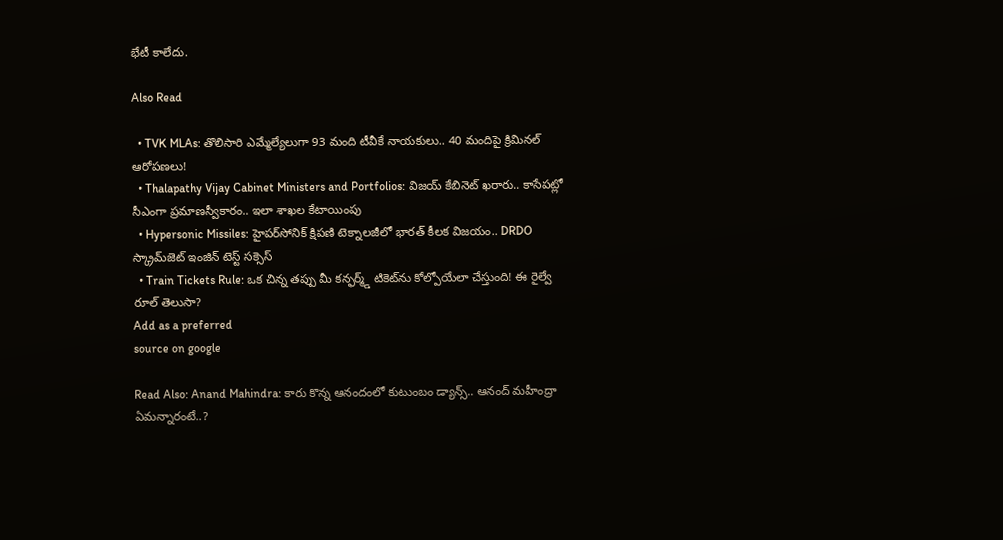భేటీ కాలేదు.

Also Read

  • TVK MLAs: తొలిసారి ఎమ్మేల్యేలుగా 93 మంది టీవీకే నాయకులు.. 40 మందిపై క్రిమినల్ ఆరోపణలు!
  • Thalapathy Vijay Cabinet Ministers and Portfolios: విజయ్‌ కేబినెట్‌ ఖరారు.. కాసేపట్లో సీఎం‌గా ప్రమాణస్వీకారం.. ఇలా శాఖల కేటాయింపు
  • Hypersonic Missiles: హైపర్‌సోనిక్ క్షిపణి టెక్నాలజీలో భారత్ కీలక విజయం.. DRDO స్క్రామ్‌జెట్ ఇంజిన్ టెస్ట్ సక్సెస్
  • Train Tickets Rule: ఒక చిన్న తప్పు మీ కన్ఫర్మ్డ్ టికెట్‌ను కోల్పోయేలా చేస్తుంది! ఈ రైల్వే రూల్ తెలుసా?
Add as a preferred
source on google

Read Also: Anand Mahindra: కారు కొన్న ఆనందంలో కుటుంబం డ్యాన్స్.. ఆనంద్ మహీంద్రా ఏమన్నారంటే..?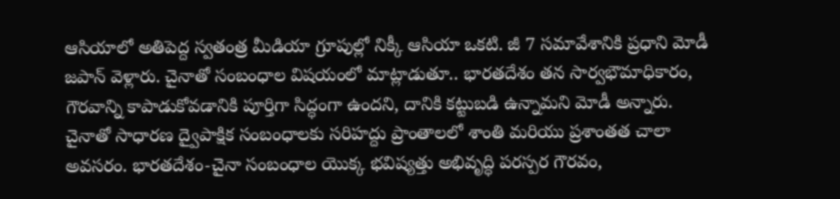ఆసియాలో అతిపెద్ద స్వతంత్ర మీడియా గ్రూపుల్లో నిక్కీ ఆసియా ఒకటి. జీ 7 సమావేశానికి ప్రధాని మోడీ జపాన్ వెళ్లారు. చైనాతో సంబంధాల విషయంలో మాట్లాడుతూ.. భారతదేశం తన సార్వభౌమాధికారం, గౌరవాన్ని కాపాడుకోవడానికి పూర్తిగా సిద్ధంగా ఉందని, దానికి కట్టుబడి ఉన్నామని మోడీ అన్నారు. చైనాతో సాధారణ ద్వైపాక్షిక సంబంధాలకు సరిహద్దు ప్రాంతాలలో శాంతి మరియు ప్రశాంతత చాలా అవసరం. భారతదేశం-చైనా సంబంధాల యొక్క భవిష్యత్తు అభివృద్ధి పరస్పర గౌరవం,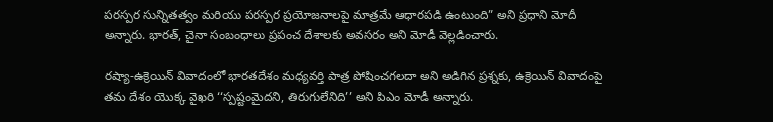పరస్పర సున్నితత్వం మరియు పరస్పర ప్రయోజనాలపై మాత్రమే ఆధారపడి ఉంటుంది” అని ప్రధాని మోదీ అన్నారు. భారత్, చైనా సంబంధాలు ప్రపంచ దేశాలకు అవసరం అని మోడీ వెల్లడించారు.

రష్యా-ఉక్రెయిన్ వివాదంలో భారతదేశం మధ్యవర్తి పాత్ర పోషించగలదా అని అడిగిన ప్రశ్నకు, ఉక్రెయిన్ వివాదంపై తమ దేశం యొక్క వైఖరి ‘‘స్పష్టంమైదని, తిరుగులేనిది’’ అని పిఎం మోడీ అన్నారు.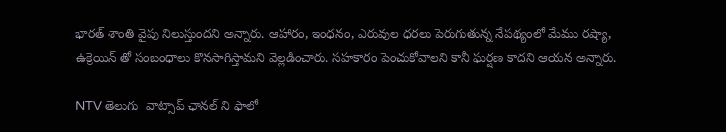భారత్ శాంతి వైపు నిలుస్తుందని అన్నారు. ఆహారం, ఇంధనం, ఎరువుల ధరలు పెరుగుతున్న నేపథ్యంలో మేము రష్యా, ఉక్రెయిన్ తో సంబంధాలు కొనసాగిస్తామని వెల్లడించారు. సహకారం పెంచుకోవాలని కానీ ఘర్షణ కాదని ఆయన అన్నారు.

NTV తెలుగు  వాట్సాప్ ఛానల్ ని ఫాలో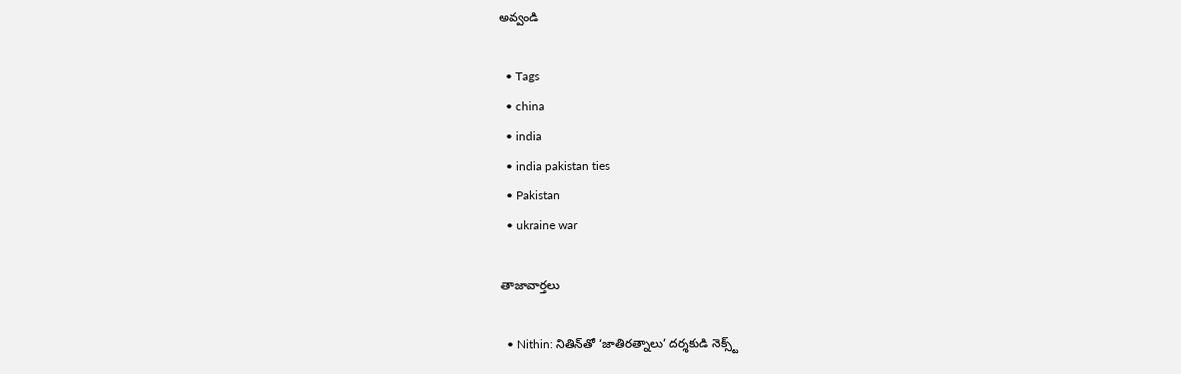అవ్వండి

  • Tags
  • china
  • india
  • india pakistan ties
  • Pakistan
  • ukraine war

తాజావార్తలు

  • Nithin: నితిన్‌తో ‘జాతిరత్నాలు’ దర్శకుడి నెక్స్ట్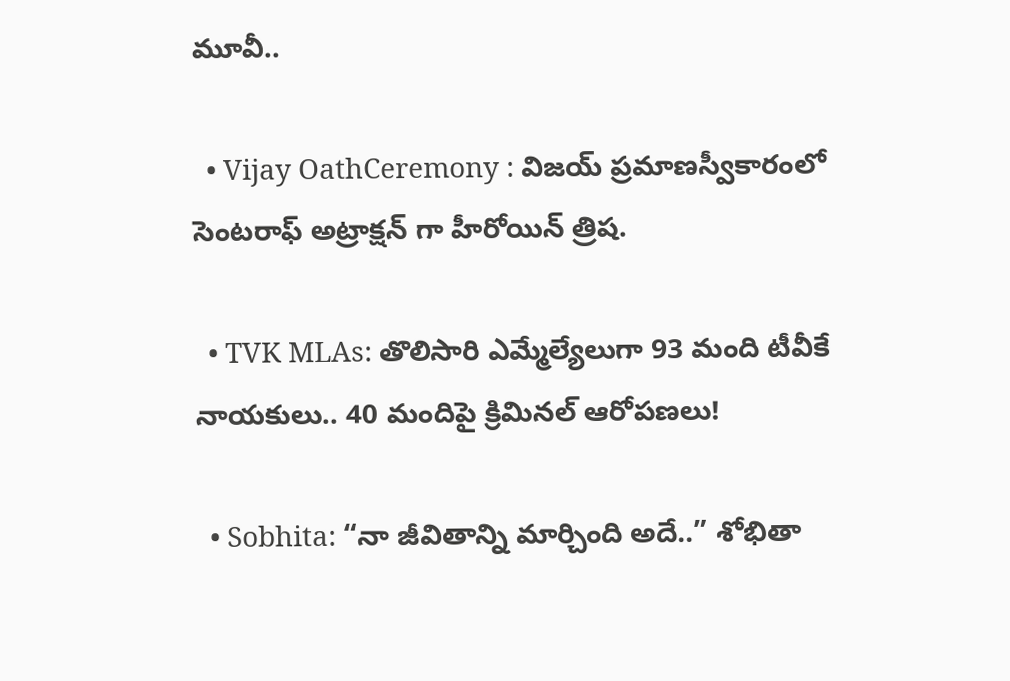మూవీ..

  • Vijay OathCeremony : విజయ్ ప్రమాణస్వీకారంలో సెంటరాఫ్ అట్రాక్షన్ గా హీరోయిన్ త్రిష.

  • TVK MLAs: తొలిసారి ఎమ్మేల్యేలుగా 93 మంది టీవీకే నాయకులు.. 40 మందిపై క్రిమినల్ ఆరోపణలు!

  • Sobhita: “నా జీవితాన్ని మార్చింది అదే..” శోభితా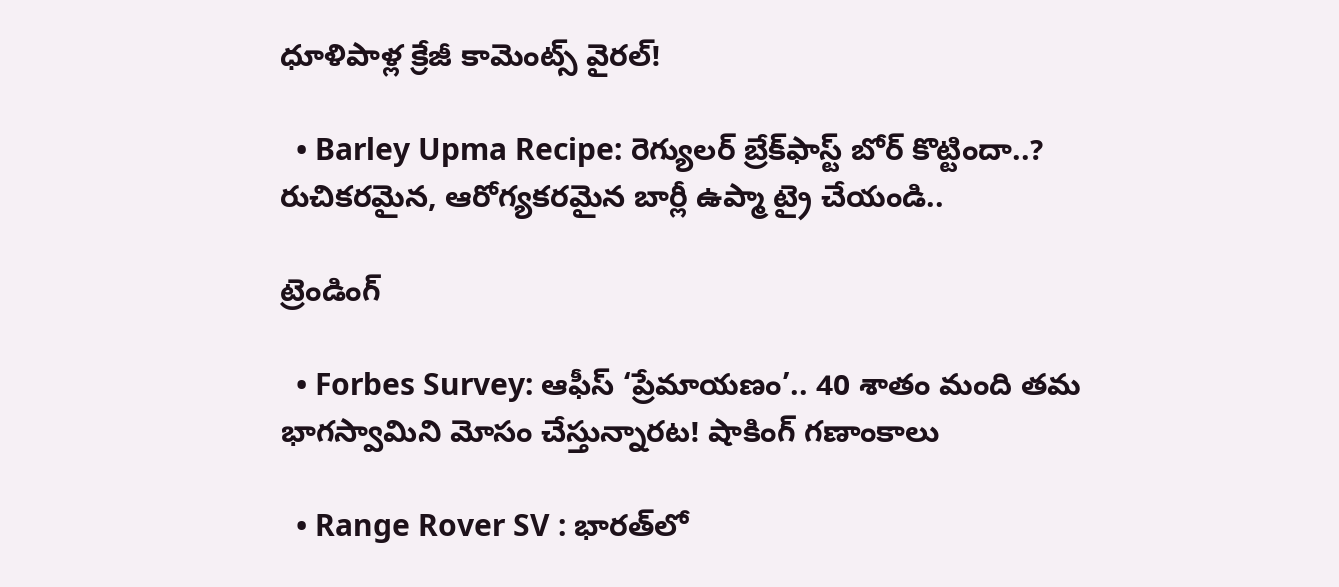ధూళిపాళ్ల క్రేజీ కామెంట్స్ వైరల్!

  • Barley Upma Recipe: రెగ్యులర్‌ బ్రేక్‌ఫాస్ట్‌ బోర్ కొట్టిందా..? రుచికరమైన, ఆరోగ్యకరమైన బార్లీ ఉప్మా ట్రై చేయండి..

ట్రెండింగ్‌

  • Forbes Survey: ఆఫీస్ ‘ప్రేమాయణం’.. 40 శాతం మంది తమ భాగస్వామిని మోసం చేస్తున్నారట! షాకింగ్ గణాంకాలు

  • Range Rover SV : భారత్‌లో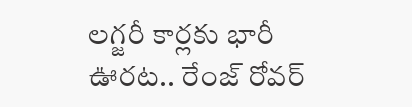లగ్జరీ కార్లకు భారీ ఊరట.. రేంజ్ రోవర్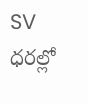SV ధరల్లో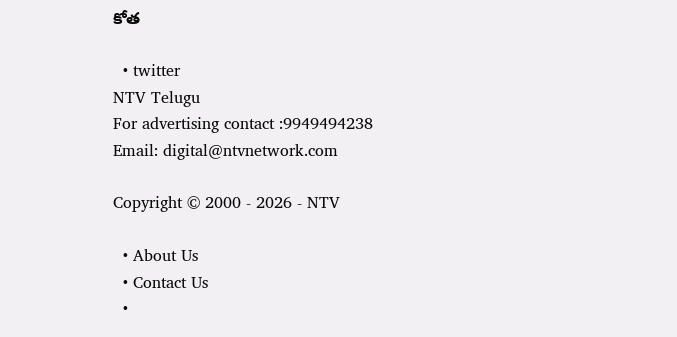కోత

  • twitter
NTV Telugu
For advertising contact :9949494238
Email: digital@ntvnetwork.com

Copyright © 2000 - 2026 - NTV

  • About Us
  • Contact Us
  •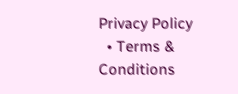Privacy Policy
  • Terms & Conditions